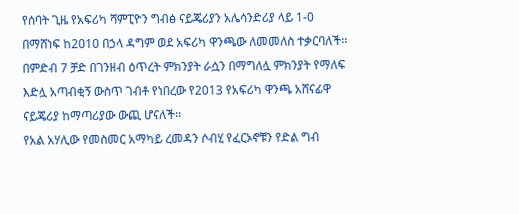የሰባት ጊዜ የአፍሪካ ሻምፒዮን ግብፅ ናይጄሪያን አሌሳንድሪያ ላይ 1-0 በማሸነፍ ከ2010 በኃላ ዳግም ወደ አፍሪካ ዋንጫው ለመመለስ ተቃርባለች፡፡ በምድብ 7 ቻድ በገንዘብ ዕጥረት ምክንያት ራሷን በማግለሏ ምክንያት የማለፍ እድሏ አጣብቂኝ ውስጥ ገብቶ የነበረው የ2013 የአፍሪካ ዋንጫ አሸናፊዋ ናይጄሪያ ከማጣሪያው ውጪ ሆናለች፡፡
የአል አሃሊው የመስመር አማካይ ረመዳን ሶብሂ የፈርኦኖቹን የድል ግብ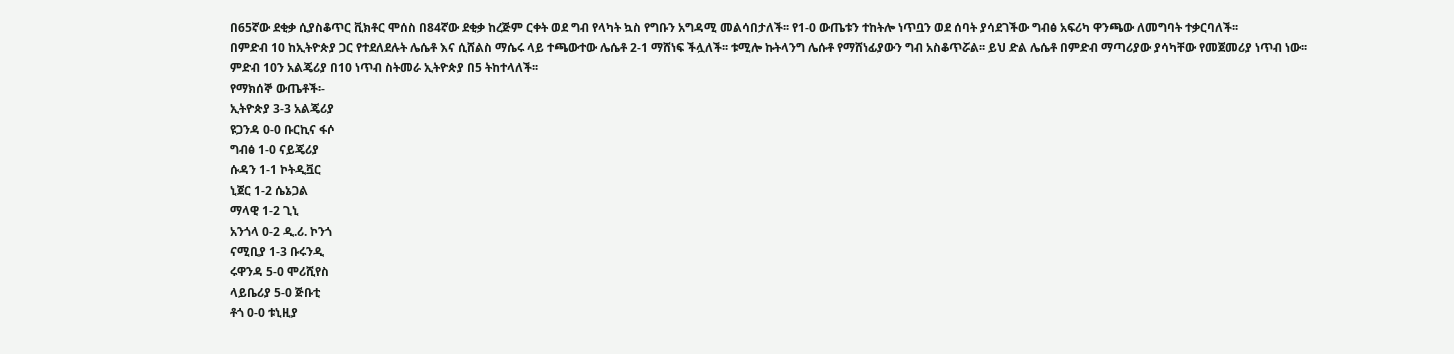በ65ኛው ደቂቃ ሲያስቆጥር ቪክቶር ሞሰስ በ84ኛው ደቂቃ ከረጅም ርቀት ወደ ግብ የላካት ኳስ የግቡን አግዳሚ መልሳበታለች፡፡ የ1-0 ውጤቱን ተከትሎ ነጥቧን ወደ ሰባት ያሳደገችው ግብፅ አፍሪካ ዋንጫው ለመግባት ተቃርባለች፡፡
በምድብ 10 ከኢትዮጵያ ጋር የተደለደሉት ሌሴቶ እና ሲሸልስ ማሴሩ ላይ ተጫውተው ሌሴቶ 2-1 ማሸነፍ ችሏለች፡፡ ቱሚሎ ኩትላንግ ሌሱቶ የማሸነፊያውን ግብ አስቆጥሯል፡፡ ይህ ድል ሌሴቶ በምድብ ማጣሪያው ያሳካቸው የመጀመሪያ ነጥብ ነው፡፡
ምድብ 10ን አልጄሪያ በ10 ነጥብ ስትመራ ኢትዮጵያ በ5 ትከተላለች፡፡
የማክሰኞ ውጤቶች፡-
ኢትዮጵያ 3-3 አልጄሪያ
ዩጋንዳ 0-0 ቡርኪና ፋሶ
ግብፅ 1-0 ናይጄሪያ
ሱዳን 1-1 ኮትዲቯር
ኒጀር 1-2 ሴኔጋል
ማላዊ 1-2 ጊኒ
አንጎላ 0-2 ዲ.ሪ. ኮንጎ
ናሚቢያ 1-3 ቡሩንዲ
ሩዋንዳ 5-0 ሞሪሺየስ
ላይቤሪያ 5-0 ጅቡቲ
ቶጎ 0-0 ቱኒዚያ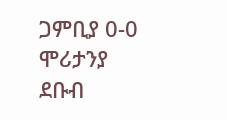ጋምቢያ 0-0 ሞሪታንያ
ደቡብ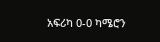አፍሪካ 0-0 ካሜሮን